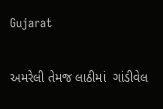Gujarat

અમરેલી તેમજ લાઠીમાં  ગાંડીવેલ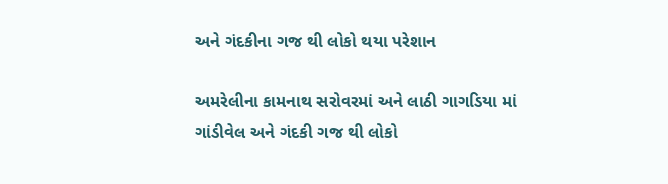અને ગંદકીના ગજ થી લોકો થયા પરેશાન

અમરેલીના કામનાથ સરોવરમાં અને લાઠી ગાગડિયા માં ગાંડીવેલ અને ગંદકી ગજ થી લોકો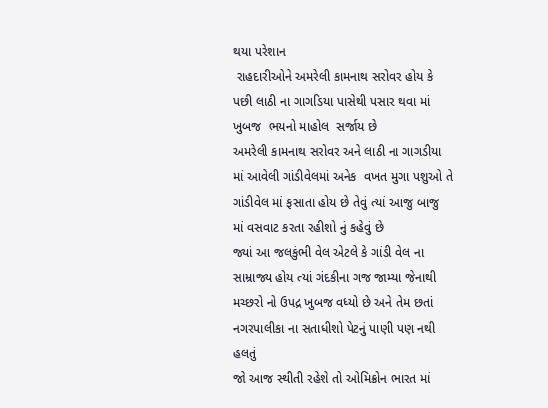થયા પરેશાન
 રાહદારીઓને અમરેલી કામનાથ સરોવર હોય કે પછી લાઠી ના ગાગડિયા પાસેથી પસાર થવા માં ખુબજ  ભયનો માહોલ  સર્જાય છે
અમરેલી કામનાથ સરોવર અને લાઠી ના ગાગડીયા માં આવેલી ગાંડીવેલમાં અનેક  વખત મુગા પશુઓ તે ગાંડીવેલ માં ફસાતા હોય છે તેવું ત્યાં આજુ બાજુ માં વસવાટ કરતા રહીશો નું કહેવું છે
જ્યાં આ જલકુંભી વેલ એટલે કે ગાંડી વેલ ના સામ્રાજ્ય હોય ત્યાં ગંદકીના ગજ જામ્યા જેનાથી મચ્છરો નો ઉપદ્ર ખુબજ વધ્યો છે અને તેમ છતાં નગરપાલીકા ના સતાધીશો પેટનું પાણી પણ નથી હલતું
જો આજ સ્થીતી રહેશે તો ઓમિક્રોન ભારત માં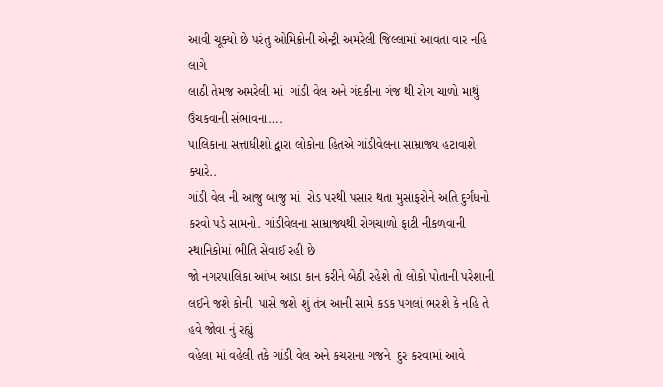આવી ચૂક્યો છે પરંતુ ઓમિક્રોની એન્ટ્રી અમરેલી જિલ્લામાં આવતા વાર નહિ લાગે
લાઠી તેમજ અમરેલી માં  ગાંડી વેલ અને ગંદકીના ગંજ થી રોગ ચાળો માથું ઉંચકવાની સંભાવના….
પાલિકાના સત્તાધીશો દ્વારા લોકોના હિતએ ગાંડીવેલના સામ્રાજ્ય હટાવાશે ક્યારે..
ગાંડી વેલ ની આજુ બાજુ માં  રોડ પરથી પસાર થતા મુસાફરોને અતિ દુર્ગંધનો કરવો પડે સામનો. ગાંડીવેલના સામ્રાજ્યથી રોગચાળો ફાટી નીકળવાની સ્થાનિકોમાં ભીતિ સેવાઈ રહી છે
જો નગરપાલિકા આંખ આડા કાન કરીને બેઠી રહેશે તો લોકો પોતાની પરેશાની લઈને જશે કોની  પાસે જશે શું તંત્ર આની સામે કડક પગલાં ભરશે કે નહિ તે હવે જોવા નું રહ્યું
વહેલા માં વહેલી તકે ગાંડી વેલ અને કચરાના ગજને  દુર કરવામાં આવે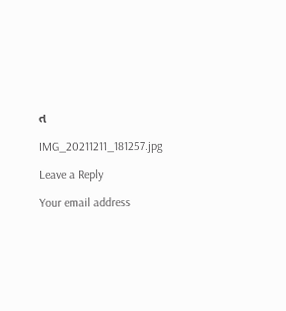ત

IMG_20211211_181257.jpg

Leave a Reply

Your email address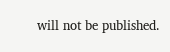will not be published.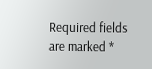Required fields are marked *